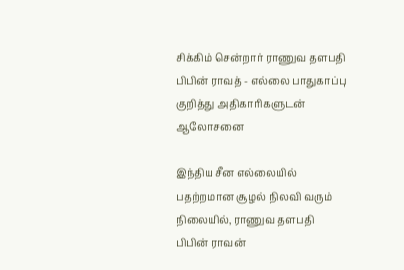சிக்கிம் சென்றார் ராணுவ தளபதி பிபின் ராவத் - எல்லை பாதுகாப்பு குறித்து அதிகாரிகளுடன் ஆலோசனை

இந்திய சீன எல்லையில் பதற்றமான சூழல் நிலவி வரும் நிலையில், ராணுவ தளபதி பிபின் ராவன்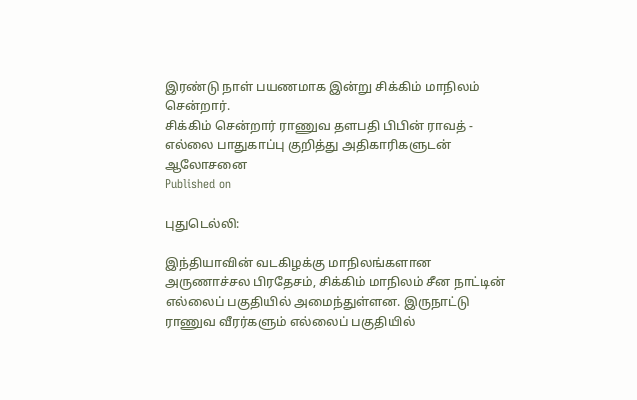இரண்டு நாள் பயணமாக இன்று சிக்கிம் மாநிலம் சென்றார்.
சிக்கிம் சென்றார் ராணுவ தளபதி பிபின் ராவத் - எல்லை பாதுகாப்பு குறித்து அதிகாரிகளுடன் ஆலோசனை
Published on

புதுடெல்லி:

இந்தியாவின் வடகிழக்கு மாநிலங்களான அருணாச்சல பிரதேசம், சிக்கிம் மாநிலம் சீன நாட்டின் எல்லைப் பகுதியில் அமைந்துள்ளன. இருநாட்டு ராணுவ வீரர்களும் எல்லைப் பகுதியில்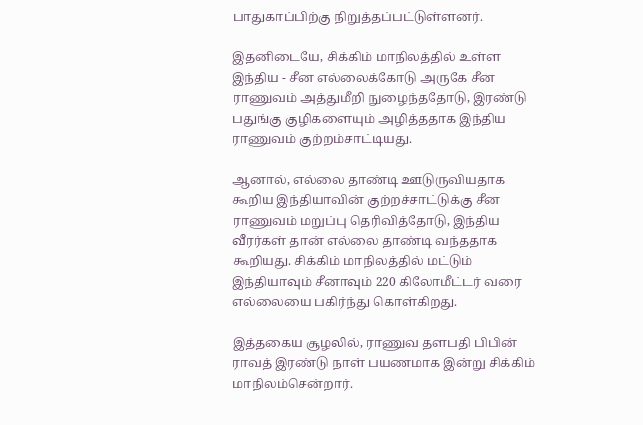பாதுகாப்பிற்கு நிறுத்தப்பட்டுள்ளனர்.

இதனிடையே, சிக்கிம் மாநிலத்தில் உள்ள இந்திய - சீன எல்லைக்கோடு அருகே சீன ராணுவம் அத்துமீறி நுழைந்ததோடு, இரண்டு பதுங்கு குழிகளையும் அழித்ததாக இந்திய ராணுவம் குற்றம்சாட்டியது.

ஆனால், எல்லை தாண்டி ஊடுருவியதாக கூறிய இந்தியாவின் குற்றச்சாட்டுக்கு சீன ராணுவம் மறுப்பு தெரிவித்தோடு, இந்திய வீரர்கள் தான் எல்லை தாண்டி வந்ததாக கூறியது. சிக்கிம் மாநிலத்தில் மட்டும் இந்தியாவும் சீனாவும் 220 கிலோமீட்டர் வரை எல்லையை பகிர்ந்து கொள்கிறது.

இத்தகைய சூழலில், ராணுவ தளபதி பிபின் ராவத் இரண்டு நாள் பயணமாக இன்று சிக்கிம் மாநிலம்சென்றார்.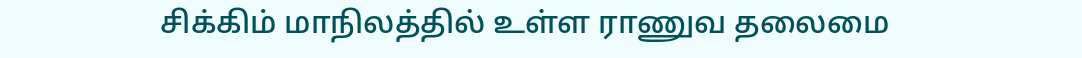சிக்கிம் மாநிலத்தில் உள்ள ராணுவ தலைமை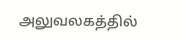அலுவலகத்தில்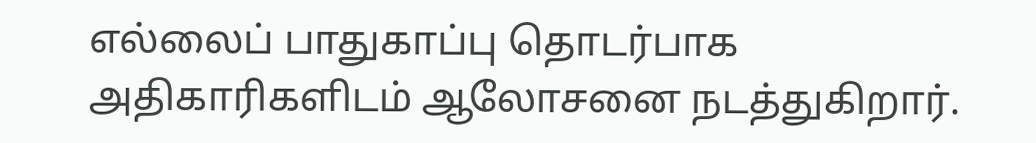எல்லைப் பாதுகாப்பு தொடர்பாக அதிகாரிகளிடம் ஆலோசனை நடத்துகிறார்.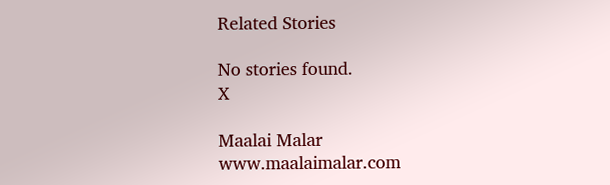Related Stories

No stories found.
X

Maalai Malar
www.maalaimalar.com